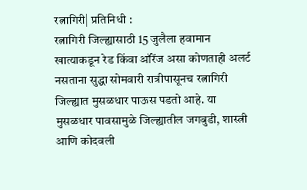रत्नागिरी| प्रतिनिधी :
रत्नागिरी जिल्ह्यासाठी 15 जुलैला हवामान खात्याकडून रेड किंवा ऑरेंज असा कोणताही अलर्ट नसताना सुद्धा सोमवारी रात्रीपासूनच रत्नागिरी जिल्ह्यात मुसळधार पाऊस पडतो आहे. या मुसळधार पावसामुळे जिल्ह्यातील जगबुडी, शास्त्री आणि कोदवली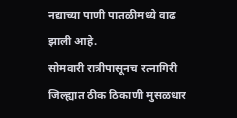नद्याच्या पाणी पातळीमध्ये वाढ झाली आहे.
सोमवारी रात्रीपासूनच रत्नागिरी जिल्ह्यात ठीक ठिकाणी मुसळधार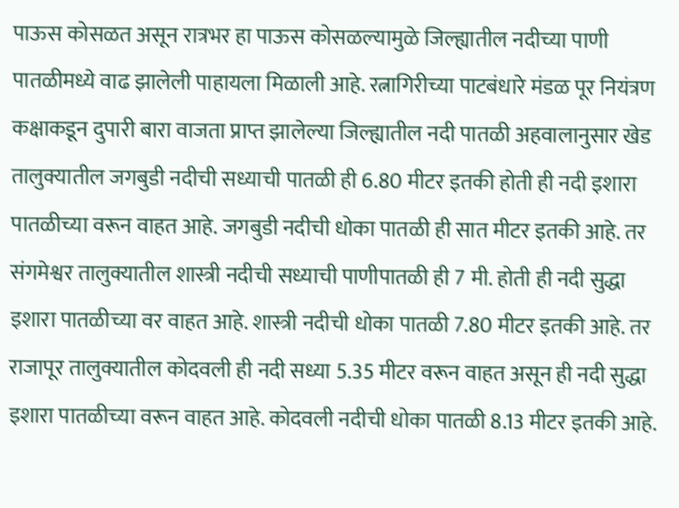पाऊस कोसळत असून रात्रभर हा पाऊस कोसळल्यामुळे जिल्ह्यातील नदीच्या पाणी पातळीमध्ये वाढ झालेली पाहायला मिळाली आहे. रत्नागिरीच्या पाटबंधारे मंडळ पूर नियंत्रण कक्षाकडून दुपारी बारा वाजता प्राप्त झालेल्या जिल्ह्यातील नदी पातळी अहवालानुसार खेड तालुक्यातील जगबुडी नदीची सध्याची पातळी ही 6.80 मीटर इतकी होती ही नदी इशारा पातळीच्या वरून वाहत आहे. जगबुडी नदीची धोका पातळी ही सात मीटर इतकी आहे. तर संगमेश्वर तालुक्यातील शास्त्री नदीची सध्याची पाणीपातळी ही 7 मी. होती ही नदी सुद्धा इशारा पातळीच्या वर वाहत आहे. शास्त्री नदीची धोका पातळी 7.80 मीटर इतकी आहे. तर राजापूर तालुक्यातील कोदवली ही नदी सध्या 5.35 मीटर वरून वाहत असून ही नदी सुद्धा इशारा पातळीच्या वरून वाहत आहे. कोदवली नदीची धोका पातळी 8.13 मीटर इतकी आहे.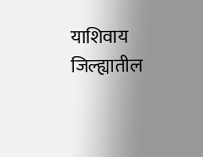याशिवाय जिल्ह्यातील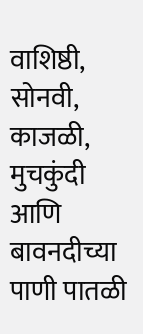वाशिष्ठी, सोनवी, काजळी, मुचकुंदी आणि बावनदीच्या पाणी पातळी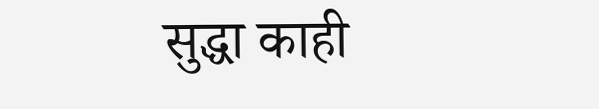सुद्धा काही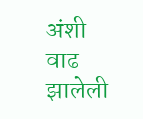अंशी वाढ झालेली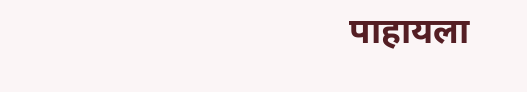पाहायला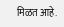मिळत आहे.